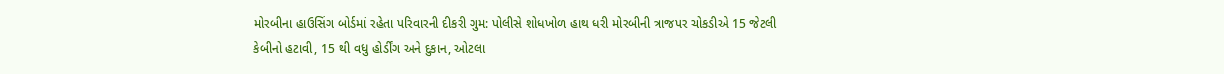મોરબીના હાઉસિંગ બોર્ડમાં રહેતા પરિવારની દીકરી ગુમ: પોલીસે શોધખોળ હાથ ધરી મોરબીની ત્રાજપર ચોકડીએ 15 જેટલી કેબીનો હટાવી, 15 થી વધુ હોર્ડીંગ અને દુકાન, ઓટલા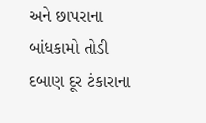અને છાપરાના બાંધકામો તોડી દબાણ દૂર ટંકારાના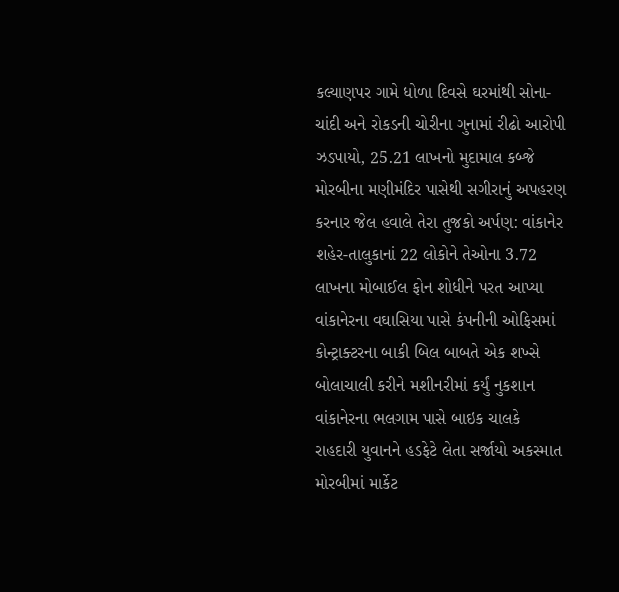કલ્યાણપર ગામે ધોળા દિવસે ઘરમાંથી સોના-ચાંદી અને રોકડની ચોરીના ગુનામાં રીઢો આરોપી ઝડપાયો, 25.21 લાખનો મુદામાલ કબ્જે મોરબીના મણીમંદિર પાસેથી સગીરાનું અપહરણ કરનાર જેલ હવાલે તેરા તુજકો અર્પણ: વાંકાનેર શહેર-તાલુકાનાં 22 લોકોને તેઓના 3.72 લાખના મોબાઈલ ફોન શોધીને પરત આપ્યા વાંકાનેરના વઘાસિયા પાસે કંપનીની ઓફિસમાં કોન્ટ્રાક્ટરના બાકી બિલ બાબતે એક શખ્સે બોલાચાલી કરીને મશીનરીમાં કર્યું નુકશાન વાંકાનેરના ભલગામ પાસે બાઇક ચાલકે રાહદારી યુવાનને હડફેટે લેતા સર્જાયો અકસ્માત મોરબીમાં માર્કેટ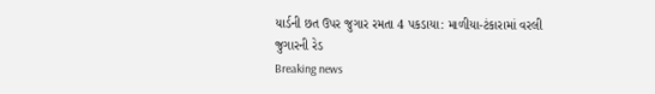યાર્ડની છત ઉપર જુગાર રમતા 4 પકડાયા: માળીયા-ટંકારામાં વરલી જુગારની રેડ
Breaking news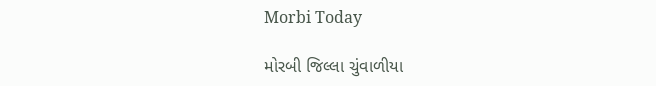Morbi Today

મોરબી જિલ્લા ચુંવાળીયા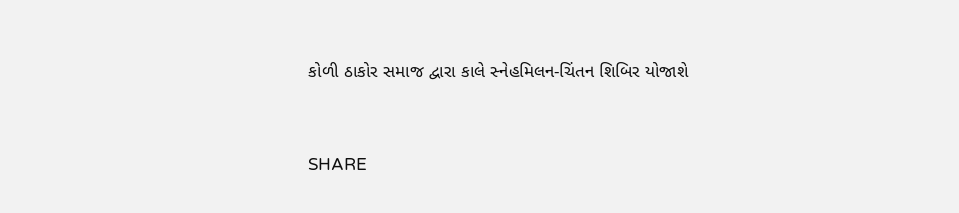કોળી ઠાકોર સમાજ દ્વારા કાલે સ્નેહમિલન-ચિંતન શિબિર યોજાશે


SHARE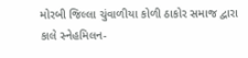મોરબી જિલ્લા ચુંવાળીયા કોળી ઠાકોર સમાજ દ્વારા કાલે સ્નેહમિલન-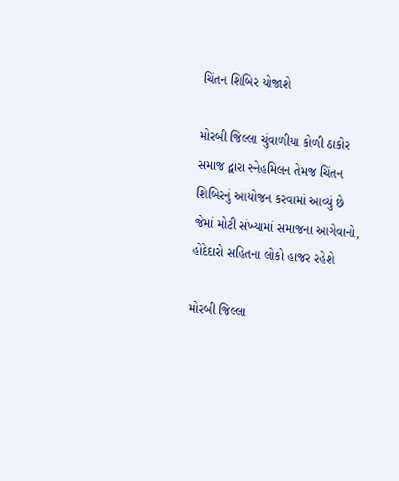ચિંતન શિબિર યોજાશે

મોરબી જિલ્લા ચુંવાળીયા કોળી ઠાકોર સમાજ દ્વારા સ્નેહમિલન તેમજ ચિંતન શિબિરનું આયોજન કરવામાં આવ્યું છે જેમાં મોટી સંખ્યામાં સમાજના આગેવાનો, હોદેદારો સહિતના લોકો હાજર રહેશે

મોરબી જિલ્લા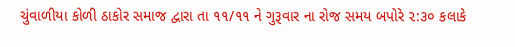ચુંવાળીયા કોળી ઠાકોર સમાજ દ્વારા તા ૧૧/૧૧ ને ગુરૂવાર ના રોજ સમય બપોરે ૨:૩૦ કલાકે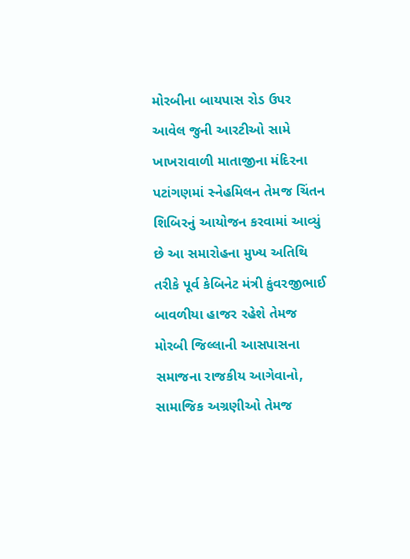મોરબીના બાયપાસ રોડ ઉપર આવેલ જુની આરટીઓ સામે ખાખરાવાળી માતાજીના મંદિરના પટાંગણમાં સ્નેહમિલન તેમજ ચિંતન શિબિરનું આયોજન કરવામાં આવ્યું છે આ સમારોહના મુખ્ય અતિથિ તરીકે પૂર્વ કેબિનેટ મંત્રી કુંવરજીભાઈ બાવળીયા હાજર રહેશે તેમજ મોરબી જિલ્લાની આસપાસના સમાજના રાજકીય આગેવાનો, સામાજિક અગ્રણીઓ તેમજ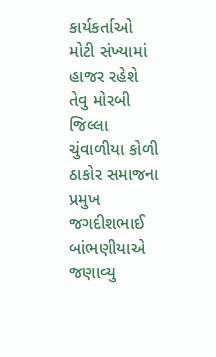કાર્યકર્તાઓ મોટી સંખ્યામાં હાજર રહેશે તેવુ મોરબી જિલ્લા ચુંવાળીયા કોળી ઠાકોર સમાજના પ્રમુખ જગદીશભાઈ બાંભણીયાએ જણાવ્યુ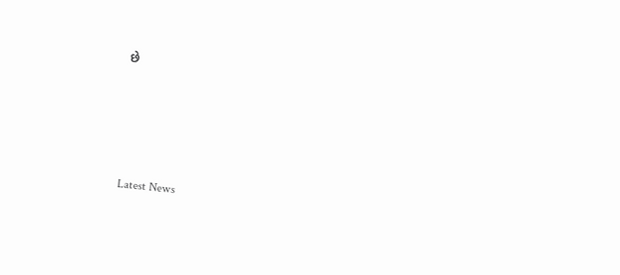છે








Latest News